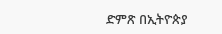ድምጽ በኢትዮጵያ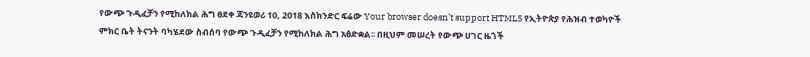የውጭ ጉዲፈቻን የሚከለክል ሕግ ፀደቀ ጃንዩወሪ 10, 2018 እስክንድር ፍሬው Your browser doesn’t support HTML5 የኢትዮጵያ የሕዝብ ተወካዮች ምክር ቤት ትናንት ባካሄደው ስብሰባ የውጭ ጉዲፈቻን የሚከለክል ሕግ አፅድቋል፡፡ በዚህም መሠረት የውጭ ሀገር ዜጎች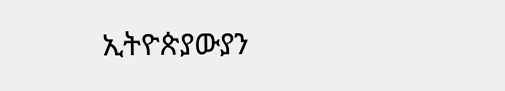ኢትዮጵያውያን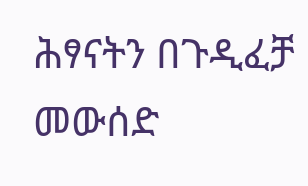ሕፃናትን በጉዲፈቻ መውሰድ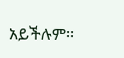አይችሉም፡፡